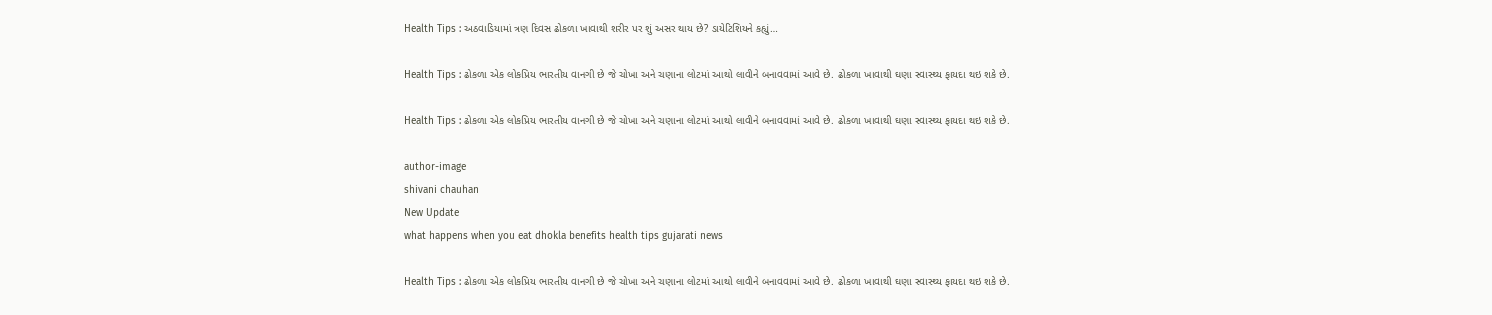Health Tips : અઠવાડિયામાં ત્રણ દિવસ ઢોકળા ખાવાથી શરીર પર શું અસર થાય છે? ડાયેટિશિયને કહ્યું…

Health Tips : ઢોકળા એક લોકપ્રિય ભારતીય વાનગી છે જે ચોખા અને ચણાના લોટમાં આથો લાવીને બનાવવામાં આવે છે. ઢોકળા ખાવાથી ઘણા સ્વાસ્થ્ય ફાયદા થઇ શકે છે.

Health Tips : ઢોકળા એક લોકપ્રિય ભારતીય વાનગી છે જે ચોખા અને ચણાના લોટમાં આથો લાવીને બનાવવામાં આવે છે. ઢોકળા ખાવાથી ઘણા સ્વાસ્થ્ય ફાયદા થઇ શકે છે.

author-image
shivani chauhan
New Update
what happens when you eat dhokla benefits health tips gujarati news

Health Tips : ઢોકળા એક લોકપ્રિય ભારતીય વાનગી છે જે ચોખા અને ચણાના લોટમાં આથો લાવીને બનાવવામાં આવે છે. ઢોકળા ખાવાથી ઘણા સ્વાસ્થ્ય ફાયદા થઇ શકે છે.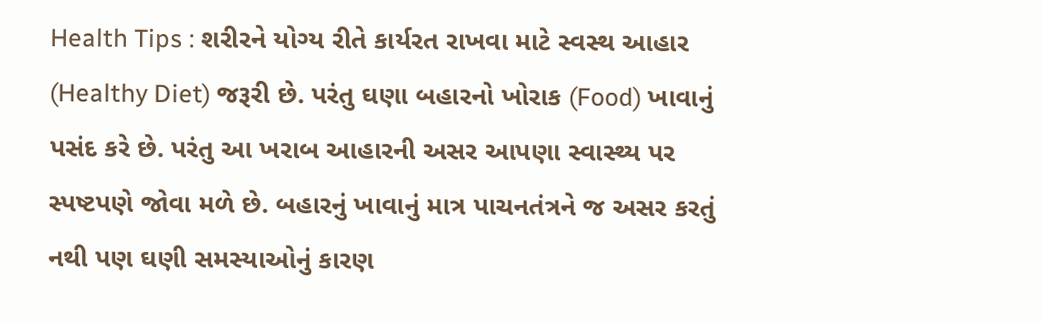Health Tips : શરીરને યોગ્ય રીતે કાર્યરત રાખવા માટે સ્વસ્થ આહાર (Healthy Diet) જરૂરી છે. પરંતુ ઘણા બહારનો ખોરાક (Food) ખાવાનું પસંદ કરે છે. પરંતુ આ ખરાબ આહારની અસર આપણા સ્વાસ્થ્ય પર સ્પષ્ટપણે જોવા મળે છે. બહારનું ખાવાનું માત્ર પાચનતંત્રને જ અસર કરતું નથી પણ ઘણી સમસ્યાઓનું કારણ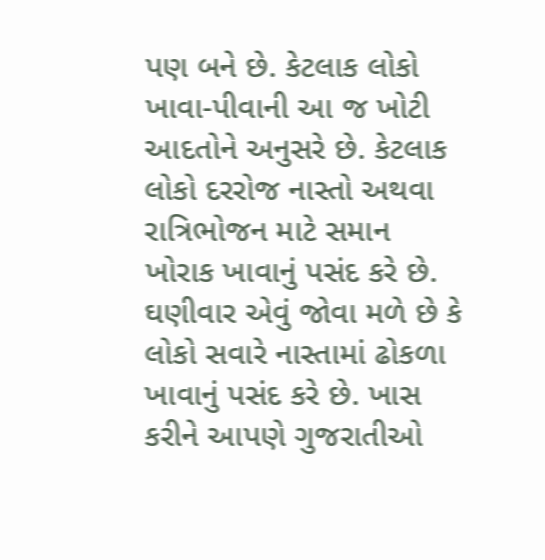પણ બને છે. કેટલાક લોકો ખાવા-પીવાની આ જ ખોટી આદતોને અનુસરે છે. કેટલાક લોકો દરરોજ નાસ્તો અથવા રાત્રિભોજન માટે સમાન ખોરાક ખાવાનું પસંદ કરે છે. ઘણીવાર એવું જોવા મળે છે કે લોકો સવારે નાસ્તામાં ઢોકળા ખાવાનું પસંદ કરે છે. ખાસ કરીને આપણે ગુજરાતીઓ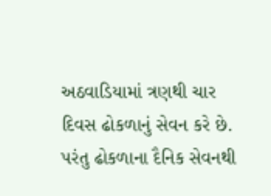અઠવાડિયામાં ત્રણથી ચાર દિવસ ઢોકળાનું સેવન કરે છે. પરંતુ ઢોકળાના દૈનિક સેવનથી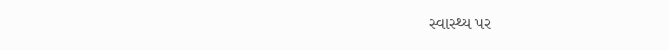સ્વાસ્થ્ય પર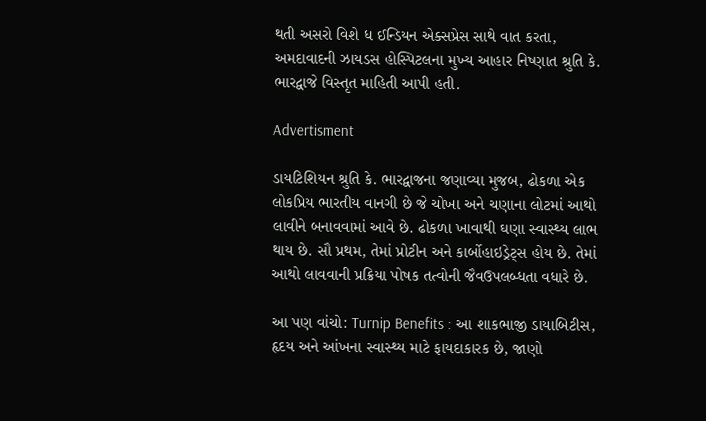થતી અસરો વિશે ધ ઈન્ડિયન એક્સપ્રેસ સાથે વાત કરતા, અમદાવાદની ઝાયડસ હોસ્પિટલના મુખ્ય આહાર નિષ્ણાત શ્રુતિ કે. ભારદ્વાજે વિસ્તૃત માહિતી આપી હતી.

Advertisment

ડાયટિશિયન શ્રુતિ કે. ભારદ્વાજના જણાવ્યા મુજબ, ઢોકળા એક લોકપ્રિય ભારતીય વાનગી છે જે ચોખા અને ચણાના લોટમાં આથો લાવીને બનાવવામાં આવે છે. ઢોકળા ખાવાથી ઘણા સ્વાસ્થ્ય લાભ થાય છે. સૌ પ્રથમ, તેમાં પ્રોટીન અને કાર્બોહાઇડ્રેટ્સ હોય છે. તેમાં આથો લાવવાની પ્રક્રિયા પોષક તત્વોની જૈવઉપલબ્ધતા વધારે છે.

આ પણ વાંચો: Turnip Benefits : આ શાકભાજી ડાયાબિટીસ, હૃદય અને આંખના સ્વાસ્થ્ય માટે ફાયદાકારક છે, જાણો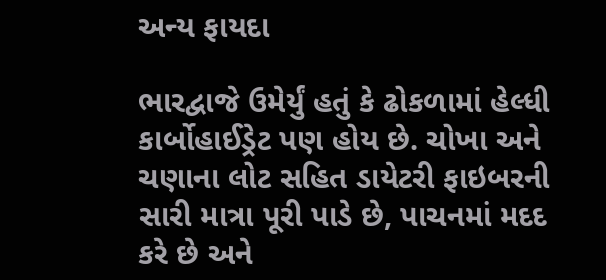અન્ય ફાયદા

ભારદ્વાજે ઉમેર્યું હતું કે ઢોકળામાં હેલ્ધી કાર્બોહાઈડ્રેટ પણ હોય છે. ચોખા અને ચણાના લોટ સહિત ડાયેટરી ફાઇબરની સારી માત્રા પૂરી પાડે છે, પાચનમાં મદદ કરે છે અને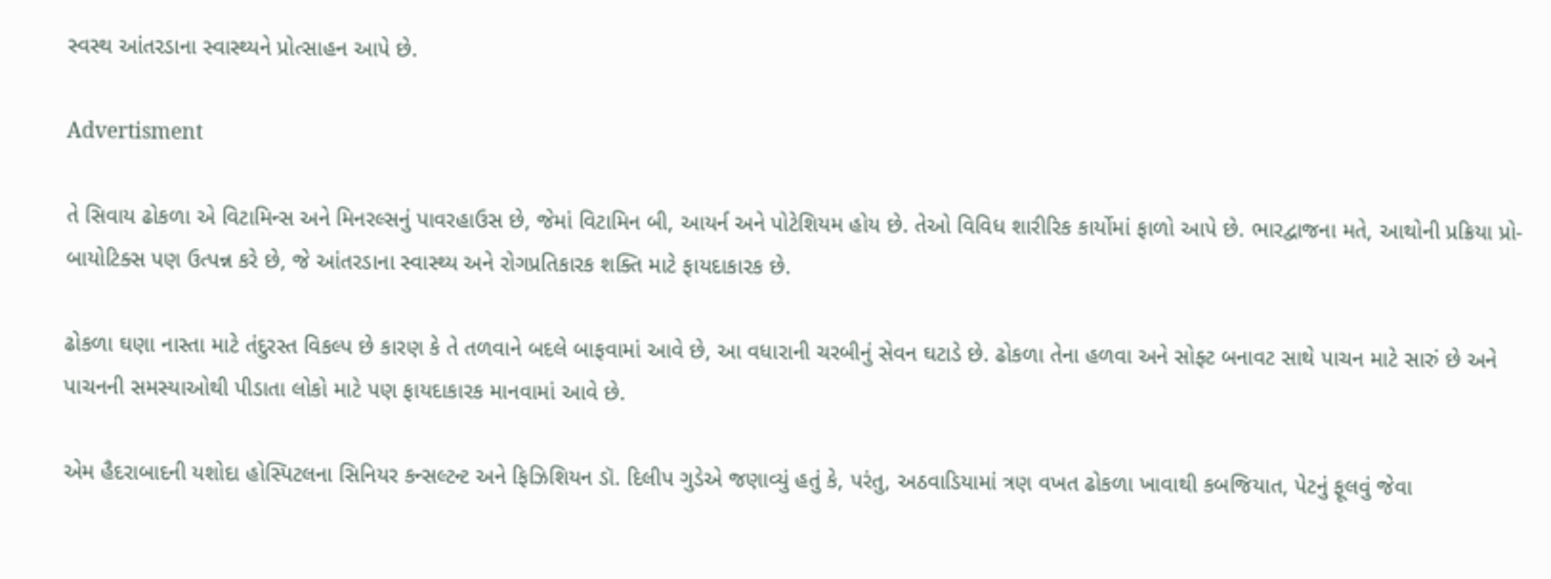સ્વસ્થ આંતરડાના સ્વાસ્થ્યને પ્રોત્સાહન આપે છે.

Advertisment

તે સિવાય ઢોકળા એ વિટામિન્સ અને મિનરલ્સનું પાવરહાઉસ છે, જેમાં વિટામિન બી, આયર્ન અને પોટેશિયમ હોય છે. તેઓ વિવિધ શારીરિક કાર્યોમાં ફાળો આપે છે. ભારદ્વાજના મતે, આથોની પ્રક્રિયા પ્રો-બાયોટિક્સ પણ ઉત્પન્ન કરે છે, જે આંતરડાના સ્વાસ્થ્ય અને રોગપ્રતિકારક શક્તિ માટે ફાયદાકારક છે.

ઢોકળા ઘણા નાસ્તા માટે તંદુરસ્ત વિકલ્પ છે કારણ કે તે તળવાને બદલે બાફવામાં આવે છે, આ વધારાની ચરબીનું સેવન ઘટાડે છે. ઢોકળા તેના હળવા અને સોફ્ટ બનાવટ સાથે પાચન માટે સારું છે અને પાચનની સમસ્યાઓથી પીડાતા લોકો માટે પણ ફાયદાકારક માનવામાં આવે છે.

એમ હૈદરાબાદની યશોદા હોસ્પિટલના સિનિયર કન્સલ્ટન્ટ અને ફિઝિશિયન ડૉ. દિલીપ ગુડેએ જણાવ્યું હતું કે, પરંતુ, અઠવાડિયામાં ત્રણ વખત ઢોકળા ખાવાથી કબજિયાત, પેટનું ફૂલવું જેવા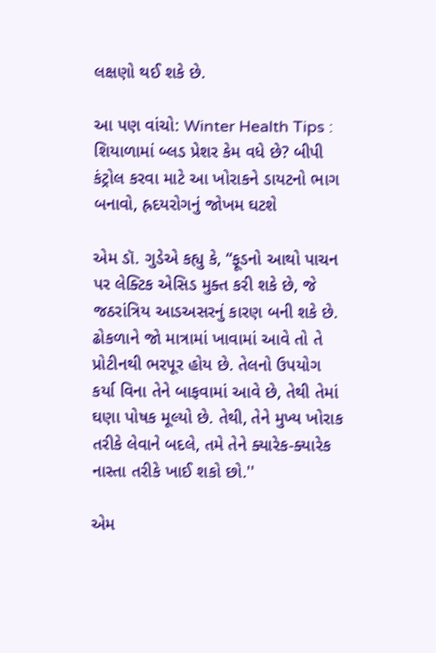લક્ષણો થઈ શકે છે.

આ પણ વાંચો: Winter Health Tips : શિયાળામાં બ્લડ પ્રેશર કેમ વધે છે? બીપી કંટ્રોલ કરવા માટે આ ખોરાકને ડાયટનો ભાગ બનાવો, હ્રદયરોગનું જોખમ ઘટશે

એમ ડૉ. ગુડેએ કહ્યુ કે, “ફૂડનો આથો પાચન પર લેક્ટિક એસિડ મુક્ત કરી શકે છે, જે જઠરાંત્રિય આડઅસરનું કારણ બની શકે છે. ઢોકળાને જો માત્રામાં ખાવામાં આવે તો તે પ્રોટીનથી ભરપૂર હોય છે. તેલનો ઉપયોગ કર્યા વિના તેને બાફવામાં આવે છે, તેથી તેમાં ઘણા પોષક મૂલ્યો છે. તેથી, તેને મુખ્ય ખોરાક તરીકે લેવાને બદલે, તમે તેને ક્યારેક-ક્યારેક નાસ્તા તરીકે ખાઈ શકો છો.''

એમ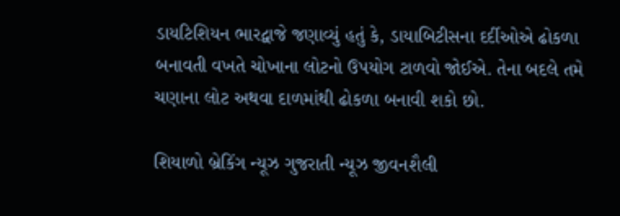ડાયટિશિયન ભારદ્વાજે જણાવ્યું હતું કે, ડાયાબિટીસના દર્દીઓએ ઢોકળા બનાવતી વખતે ચોખાના લોટનો ઉપયોગ ટાળવો જોઈએ. તેના બદલે તમે ચણાના લોટ અથવા દાળમાંથી ઢોકળા બનાવી શકો છો.

શિયાળો બ્રેકિંગ ન્યૂઝ ગુજરાતી ન્યૂઝ જીવનશૈલી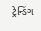ટ્રેન્ડિંગ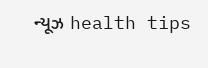ન્યૂઝ health tips